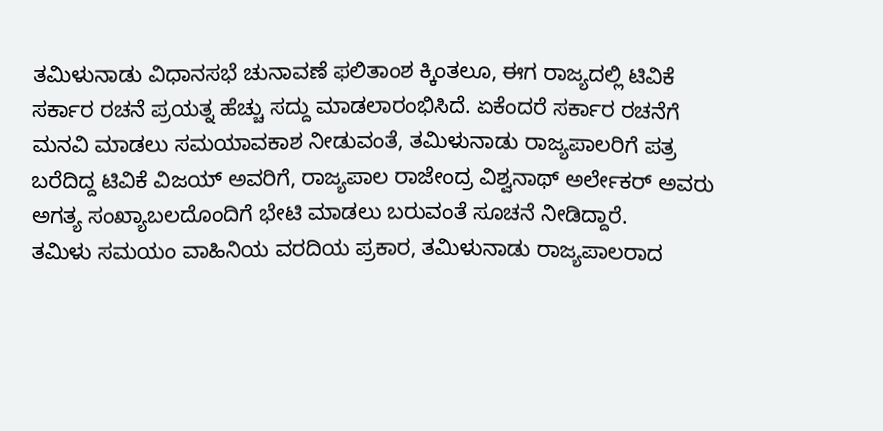ತಮಿಳುನಾಡು ವಿಧಾನಸಭೆ ಚುನಾವಣೆ ಫಲಿತಾಂಶ ಕ್ಕಿಂತಲೂ, ಈಗ ರಾಜ್ಯದಲ್ಲಿ ಟಿವಿಕೆ ಸರ್ಕಾರ ರಚನೆ ಪ್ರಯತ್ನ ಹೆಚ್ಚು ಸದ್ದು ಮಾಡಲಾರಂಭಿಸಿದೆ. ಏಕೆಂದರೆ ಸರ್ಕಾರ ರಚನೆಗೆ ಮನವಿ ಮಾಡಲು ಸಮಯಾವಕಾಶ ನೀಡುವಂತೆ, ತಮಿಳುನಾಡು ರಾಜ್ಯಪಾಲರಿಗೆ ಪತ್ರ ಬರೆದಿದ್ದ ಟಿವಿಕೆ ವಿಜಯ್ ಅವರಿಗೆ, ರಾಜ್ಯಪಾಲ ರಾಜೇಂದ್ರ ವಿಶ್ವನಾಥ್ ಅರ್ಲೇಕರ್ ಅವರು ಅಗತ್ಯ ಸಂಖ್ಯಾಬಲದೊಂದಿಗೆ ಭೇಟಿ ಮಾಡಲು ಬರುವಂತೆ ಸೂಚನೆ ನೀಡಿದ್ದಾರೆ.
ತಮಿಳು ಸಮಯಂ ವಾಹಿನಿಯ ವರದಿಯ ಪ್ರಕಾರ, ತಮಿಳುನಾಡು ರಾಜ್ಯಪಾಲರಾದ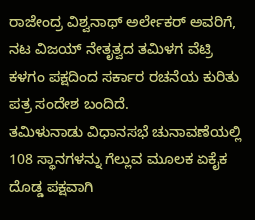ರಾಜೇಂದ್ರ ವಿಶ್ವನಾಥ್ ಅರ್ಲೇಕರ್ ಅವರಿಗೆ, ನಟ ವಿಜಯ್ ನೇತೃತ್ವದ ತಮಿಳಗ ವೆಟ್ರಿ ಕಳಗಂ ಪಕ್ಷದಿಂದ ಸರ್ಕಾರ ರಚನೆಯ ಕುರಿತು ಪತ್ರ ಸಂದೇಶ ಬಂದಿದೆ.
ತಮಿಳುನಾಡು ವಿಧಾನಸಭೆ ಚುನಾವಣೆಯಲ್ಲಿ 108 ಸ್ಥಾನಗಳನ್ನು ಗೆಲ್ಲುವ ಮೂಲಕ ಏಕೈಕ ದೊಡ್ಡ ಪಕ್ಷವಾಗಿ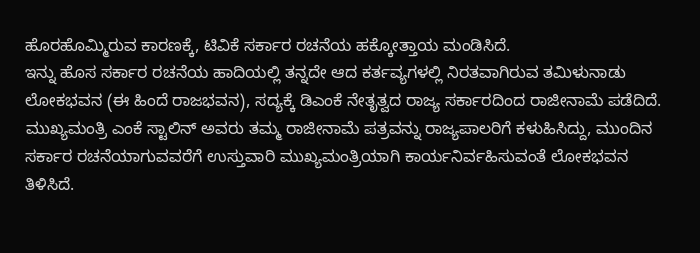ಹೊರಹೊಮ್ಮಿರುವ ಕಾರಣಕ್ಕೆ, ಟಿವಿಕೆ ಸರ್ಕಾರ ರಚನೆಯ ಹಕ್ಕೋತ್ತಾಯ ಮಂಡಿಸಿದೆ.
ಇನ್ನು ಹೊಸ ಸರ್ಕಾರ ರಚನೆಯ ಹಾದಿಯಲ್ಲಿ ತನ್ನದೇ ಆದ ಕರ್ತವ್ಯಗಳಲ್ಲಿ ನಿರತವಾಗಿರುವ ತಮಿಳುನಾಡು ಲೋಕಭವನ (ಈ ಹಿಂದೆ ರಾಜಭವನ), ಸದ್ಯಕ್ಕೆ ಡಿಎಂಕೆ ನೇತೃತ್ವದ ರಾಜ್ಯ ಸರ್ಕಾರದಿಂದ ರಾಜೀನಾಮೆ ಪಡೆದಿದೆ. ಮುಖ್ಯಮಂತ್ರಿ ಎಂಕೆ ಸ್ಟಾಲಿನ್ ಅವರು ತಮ್ಮ ರಾಜೀನಾಮೆ ಪತ್ರವನ್ನು ರಾಜ್ಯಪಾಲರಿಗೆ ಕಳುಹಿಸಿದ್ದು, ಮುಂದಿನ ಸರ್ಕಾರ ರಚನೆಯಾಗುವವರೆಗೆ ಉಸ್ತುವಾರಿ ಮುಖ್ಯಮಂತ್ರಿಯಾಗಿ ಕಾರ್ಯನಿರ್ವಹಿಸುವಂತೆ ಲೋಕಭವನ ತಿಳಿಸಿದೆ.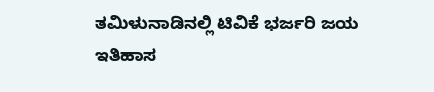ತಮಿಳುನಾಡಿನಲ್ಲಿ ಟಿವಿಕೆ ಭರ್ಜರಿ ಜಯ ಇತಿಹಾಸ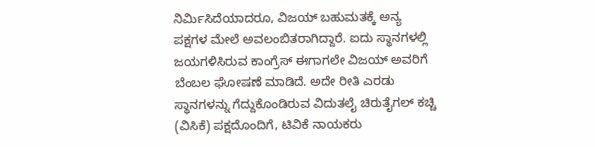ನಿರ್ಮಿಸಿದೆಯಾದರೂ, ವಿಜಯ್ ಬಹುಮತಕ್ಕೆ ಅನ್ಯ ಪಕ್ಷಗಳ ಮೇಲೆ ಅವಲಂಬಿತರಾಗಿದ್ದಾರೆ. ಐದು ಸ್ಥಾನಗಳಲ್ಲಿ ಜಯಗಳಿಸಿರುವ ಕಾಂಗ್ರೆಸ್ ಈಗಾಗಲೇ ವಿಜಯ್ ಅವರಿಗೆ ಬೆಂಬಲ ಘೋಷಣೆ ಮಾಡಿದೆ. ಅದೇ ರೀತಿ ಎರಡು ಸ್ಥಾನಗಳನ್ನು ಗೆದ್ದುಕೊಂಡಿರುವ ವಿದುತಲೈ ಚಿರುತೈಗಲ್ ಕಚ್ಚಿ (ವಿಸಿಕೆ) ಪಕ್ಷದೊಂದಿಗೆ, ಟಿವಿಕೆ ನಾಯಕರು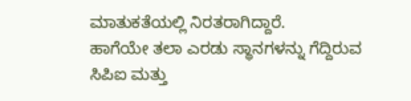ಮಾತುಕತೆಯಲ್ಲಿ ನಿರತರಾಗಿದ್ದಾರೆ.
ಹಾಗೆಯೇ ತಲಾ ಎರಡು ಸ್ಥಾನಗಳನ್ನು ಗೆದ್ದಿರುವ ಸಿಪಿಐ ಮತ್ತು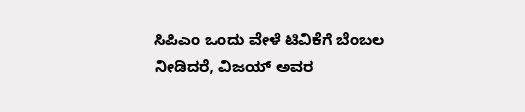ಸಿಪಿಎಂ ಒಂದು ವೇಳೆ ಟಿವಿಕೆಗೆ ಬೆಂಬಲ ನೀಡಿದರೆ, ವಿಜಯ್ ಅವರ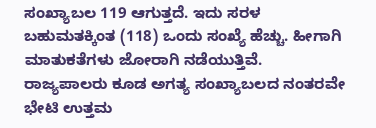ಸಂಖ್ಯಾಬಲ 119 ಆಗುತ್ತದೆ. ಇದು ಸರಳ ಬಹುಮತಕ್ಕಿಂತ (118) ಒಂದು ಸಂಖ್ಯೆ ಹೆಚ್ಚು. ಹೀಗಾಗಿ ಮಾತುಕತೆಗಳು ಜೋರಾಗಿ ನಡೆಯುತ್ತಿವೆ. ರಾಜ್ಯಪಾಲರು ಕೂಡ ಅಗತ್ಯ ಸಂಖ್ಯಾಬಲದ ನಂತರವೇ ಭೇಟಿ ಉತ್ತಮ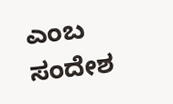ಎಂಬ ಸಂದೇಶ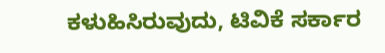ಕಳುಹಿಸಿರುವುದು, ಟಿವಿಕೆ ಸರ್ಕಾರ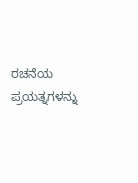ರಚನೆಯ ಪ್ರಯತ್ನಗಳನ್ನು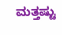ಮತ್ತಷ್ಟು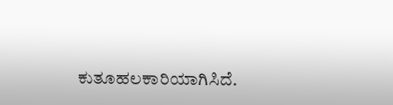ಕುತೂಹಲಕಾರಿಯಾಗಿಸಿದೆ.